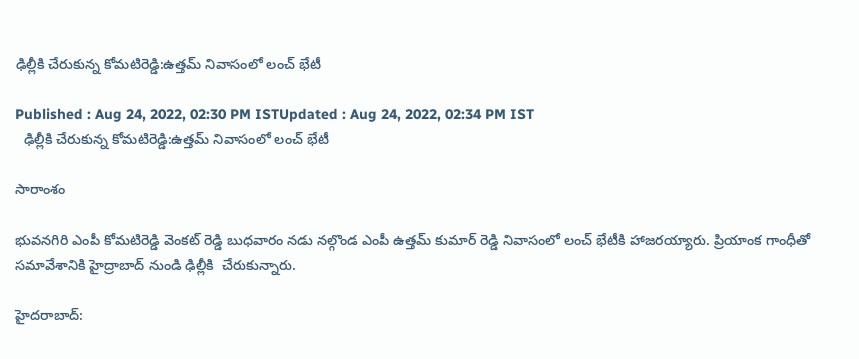ఢిల్లీకి చేరుకున్న కోమటిరెడ్డి:ఉత్తమ్ నివాసంలో లంచ్ భేటీ

Published : Aug 24, 2022, 02:30 PM ISTUpdated : Aug 24, 2022, 02:34 PM IST
  ఢిల్లీకి చేరుకున్న కోమటిరెడ్డి:ఉత్తమ్ నివాసంలో లంచ్ భేటీ

సారాంశం

భువనగిరి ఎంపీ కోమటిరెడ్డి వెంకట్ రెడ్డి బుధవారం నడు నల్గొండ ఎంపీ ఉత్తమ్ కుమార్ రెడ్డి నివాసంలో లంచ్ భేటీకి హాజరయ్యారు. ప్రియాంక గాంధీతో సమావేశానికి హైద్రాబాద్ నుండి ఢిల్లీకి  చేరుకున్నారు.

హైదరాబాద్: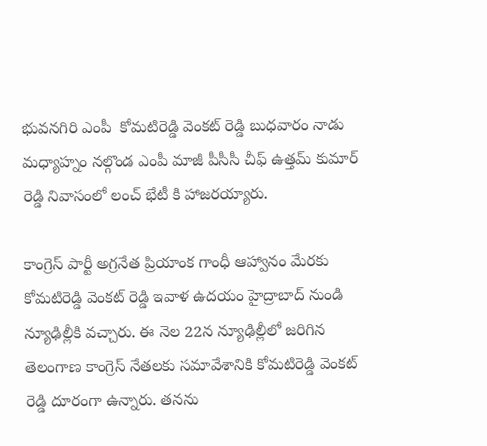భువనగిరి ఎంపీ  కోమటిరెడ్డి వెంకట్ రెడ్డి బుధవారం నాడు మధ్యాహ్నం నల్గొండ ఎంపీ మాజీ పీసీసీ చీఫ్ ఉత్తమ్ కుమార్ రెడ్డి నివాసంలో లంచ్ భేటీ కి హాజరయ్యారు.

కాంగ్రెస్ పార్టీ అగ్రనేత ప్రియాంక గాంధీ ఆహ్వానం మేరకు కోమటిరెడ్డి వెంకట్ రెడ్డి ఇవాళ ఉదయం హైద్రాబాద్ నుండి న్యూఢిల్లీకి వచ్చారు. ఈ నెల 22న న్యూఢిల్లీలో జరిగిన తెలంగాణ కాంగ్రెస్ నేతలకు సమావేశానికి కోమటిరెడ్డి వెంకట్ రెడ్డి దూరంగా ఉన్నారు. తనను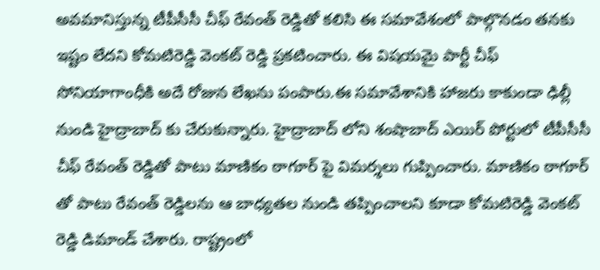అవమానిస్తున్న టీపీసీసీ చీఫ్ రేవంత్ రెడ్డితో కలిసి ఈ సమావేశంలో పాల్గొనడం తనకు ఇష్టం లేదని కోమటిరెడ్డి వెంకట్ రెడ్డి ప్రకటించారు. ఈ విషయమై పార్టీ చీఫ్ సోనియాగాంధీకి అదే రోజున లేఖను పంపారు.ఈ సమావేశానికి హాజరు కాకుండా ఢిల్లీ నుండి హైద్రాబాద్ కు చేరుకున్నారు. హైద్రాబాద్ లోని శంషాబాద్ ఎయిర్ పోర్టులో టీపీసీసీ చీఫ్ రేవంత్ రెడ్డితో పాటు మాణికం ఠాగూర్ పై విమర్శలు గుప్పించారు. మాణికం ఠాగూర్ తో పాటు రేవంత్ రెడ్డిలను ఆ బాధ్యతల నుండి తప్పించాలని కూడా కోమటిరెడ్డి వెంకట్ రెడ్డి డిమాండ్ చేశారు. రాష్ట్రంలో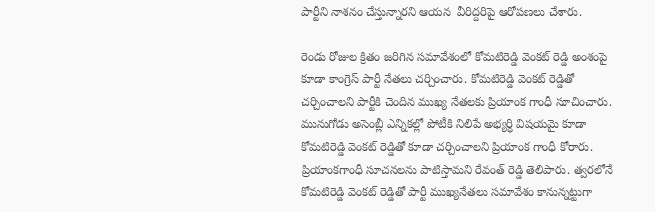పార్టీని నాశనం చేస్తున్నారని ఆయన  వీరిద్దరిపై ఆరోపణలు చేశారు.

రెండు రోజుల క్రితం జరిగిన సమావేశంలో కోమటిరెడ్డి వెంకట్ రెడ్డి అంశంపై కూడా కాంగ్రెస్ పార్టీ నేతలు చర్చించారు. కోమటిరెడ్డి వెంకట్ రెడ్డితో చర్చించాలని పార్టీకి చెందిన ముఖ్య నేతలకు ప్రియాంక గాంధీ సూచించారు. మునుగోడు అసెంబ్లీ ఎన్నికల్లో పోటీకి నిలిపే అభ్యర్ధి విషయమై కూడా కోమటిరెడ్డి వెంకట్ రెడ్డితో కూడా చర్చించాలని ప్రియాంక గాంధీ కోరారు.  ప్రియాంకగాంధీ సూచనలను పాటిస్తామని రేవంత్ రెడ్డి తెలిపారు. త్వరలోనే కోమటిరెడ్డి వెంకట్ రెడ్డితో పార్టీ ముఖ్యనేతలు సమావేశం కానున్నట్టుగా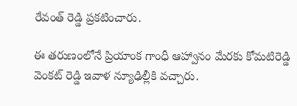రేవంత్ రెడ్డి ప్రకటించారు.

ఈ తరుణంలోనే ప్రియాంక గాంధీ ఆహ్వానం మేరకు కోమటిరెడ్డి వెంకట్ రెడ్డి ఇవాళ న్యూఢిల్లీకి వచ్చారు.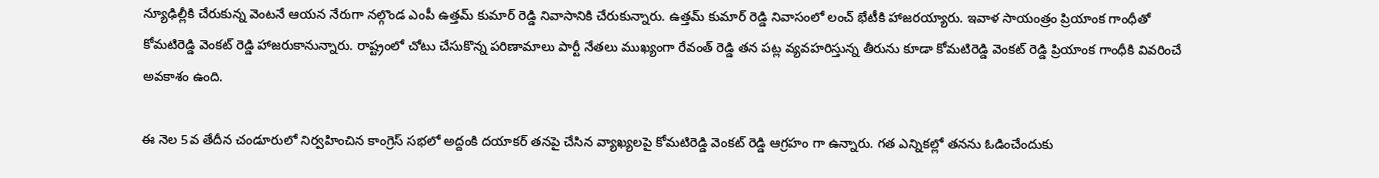న్యూఢిల్లీకి చేరుకున్న వెంటనే ఆయన నేరుగా నల్గొండ ఎంపీ ఉత్తమ్ కుమార్ రెడ్డి నివాసానికి చేరుకున్నారు. ఉత్తమ్ కుమార్ రెడ్డి నివాసంలో లంచ్ భేటీకి హాజరయ్యారు. ఇవాళ సాయంత్రం ప్రియాంక గాంధీతో కోమటిరెడ్డి వెంకట్ రెడ్డి హాజరుకానున్నారు. రాష్ట్రంలో చోటు చేసుకొన్న పరిణామాలు పార్టీ నేతలు ముఖ్యంగా రేవంత్ రెడ్డి తన పట్ల వ్యవహరిస్తున్న తీరును కూడా కోమటిరెడ్డి వెంకట్ రెడ్డి ప్రియాంక గాంధీకి వివరించే అవకాశం ఉంది.

ఈ నెల 5వ తేదీన చండూరులో నిర్వహించిన కాంగ్రెస్ సభలో అద్దంకి దయాకర్ తనపై చేసిన వ్యాఖ్యలపై కోమటిరెడ్డి వెంకట్ రెడ్డి ఆగ్రహం గా ఉన్నారు. గత ఎన్నికల్లో తనను ఓడించేందుకు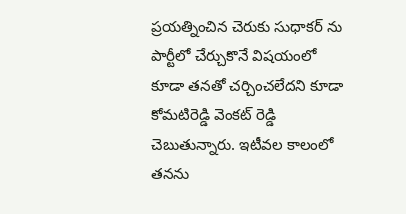ప్రయత్నించిన చెరుకు సుధాకర్ ను పార్టీలో చేర్చుకొనే విషయంలో కూడా తనతో చర్చించలేదని కూడా కోమటిరెడ్డి వెంకట్ రెడ్డి చెబుతున్నారు. ఇటీవల కాలంలో తనను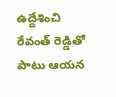ఉద్దేశించి రేవంత్ రెడ్డితో పాటు ఆయన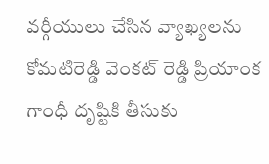వర్గీయులు చేసిన వ్యాఖ్యలను కోమటిరెడ్డి వెంకట్ రెడ్డి ప్రియాంక గాంధీ దృష్టికి తీసుకు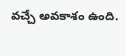వచ్చే అవకాశం ఉంది.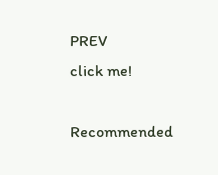PREV
click me!

Recommended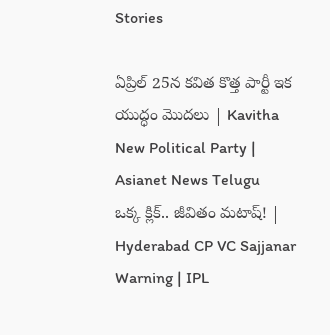Stories

ఏప్రిల్ 25న కవిత కొత్త పార్టీ ఇక యుద్ధం మొదలు | Kavitha New Political Party | Asianet News Telugu
ఒక్క క్లిక్.. జీవితం మటాష్! | Hyderabad CP VC Sajjanar Warning | IPL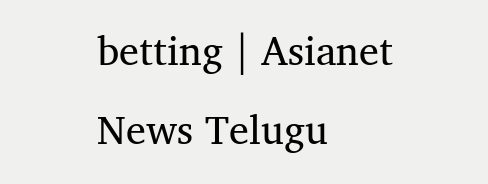betting | Asianet News Telugu